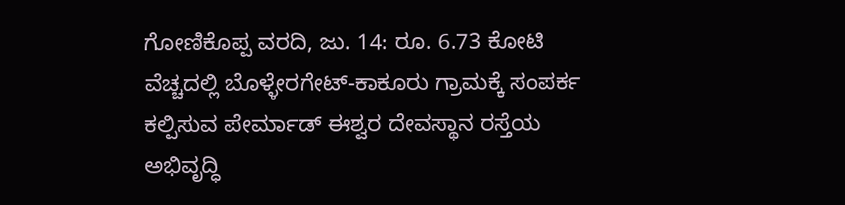ಗೋಣಿಕೊಪ್ಪ ವರದಿ, ಜು. 14: ರೂ. 6.73 ಕೋಟಿ ವೆಚ್ಚದಲ್ಲಿ ಬೊಳ್ಳೇರಗೇಟ್-ಕಾಕೂರು ಗ್ರಾಮಕ್ಕೆ ಸಂಪರ್ಕ ಕಲ್ಪಿಸುವ ಪೇರ್ಮಾಡ್ ಈಶ್ವರ ದೇವಸ್ಥಾನ ರಸ್ತೆಯ ಅಭಿವೃದ್ಧಿ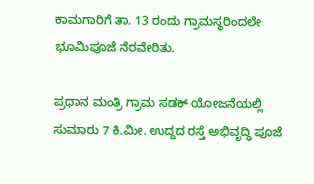ಕಾಮಗಾರಿಗೆ ತಾ. 13 ರಂದು ಗ್ರಾಮಸ್ಥರಿಂದಲೇ ಭೂಮಿಪೂಜೆ ನೆರವೇರಿತು.

ಪ್ರಧಾನ ಮಂತ್ರಿ ಗ್ರಾಮ ಸಡಕ್ ಯೋಜನೆಯಲ್ಲಿ ಸುಮಾರು 7 ಕಿ.ಮೀ. ಉದ್ದದ ರಸ್ತೆ ಅಭಿವೃದ್ಧಿ ಪೂಜೆ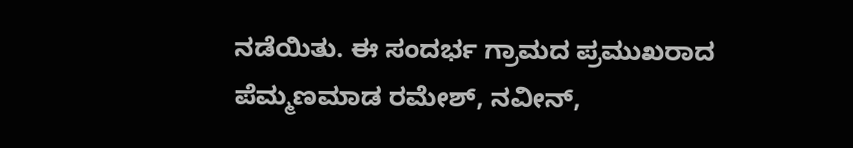ನಡೆಯಿತು. ಈ ಸಂದರ್ಭ ಗ್ರಾಮದ ಪ್ರಮುಖರಾದ ಪೆಮ್ಮಣಮಾಡ ರಮೇಶ್, ನವೀನ್,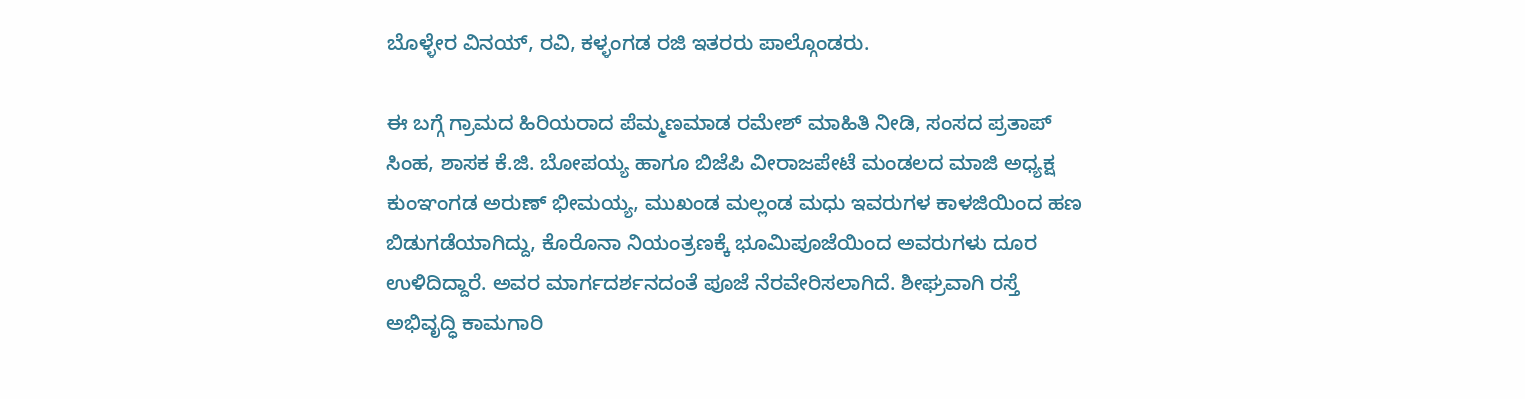ಬೊಳ್ಳೇರ ವಿನಯ್, ರವಿ, ಕಳ್ಳಂಗಡ ರಜಿ ಇತರರು ಪಾಲ್ಗೊಂಡರು.

ಈ ಬಗ್ಗೆ ಗ್ರಾಮದ ಹಿರಿಯರಾದ ಪೆಮ್ಮಣಮಾಡ ರಮೇಶ್ ಮಾಹಿತಿ ನೀಡಿ, ಸಂಸದ ಪ್ರತಾಪ್ ಸಿಂಹ, ಶಾಸಕ ಕೆ.ಜಿ. ಬೋಪಯ್ಯ ಹಾಗೂ ಬಿಜೆಪಿ ವೀರಾಜಪೇಟೆ ಮಂಡಲದ ಮಾಜಿ ಅಧ್ಯಕ್ಷ ಕುಂಞಂಗಡ ಅರುಣ್ ಭೀಮಯ್ಯ, ಮುಖಂಡ ಮಲ್ಲಂಡ ಮಧು ಇವರುಗಳ ಕಾಳಜಿಯಿಂದ ಹಣ ಬಿಡುಗಡೆಯಾಗಿದ್ದು, ಕೊರೊನಾ ನಿಯಂತ್ರಣಕ್ಕೆ ಭೂಮಿಪೂಜೆಯಿಂದ ಅವರುಗಳು ದೂರ ಉಳಿದಿದ್ದಾರೆ. ಅವರ ಮಾರ್ಗದರ್ಶನದಂತೆ ಪೂಜೆ ನೆರವೇರಿಸಲಾಗಿದೆ. ಶೀಘ್ರವಾಗಿ ರಸ್ತೆ ಅಭಿವೃದ್ಧಿ ಕಾಮಗಾರಿ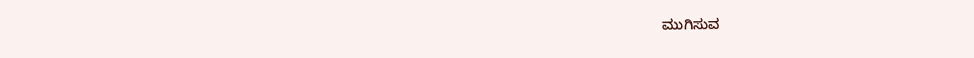ಮುಗಿಸುವ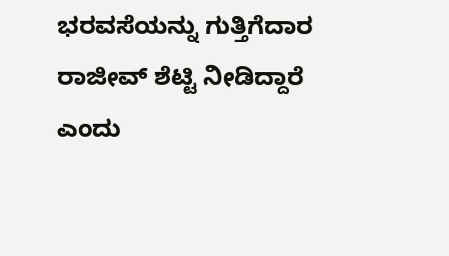ಭರವಸೆಯನ್ನು ಗುತ್ತಿಗೆದಾರ ರಾಜೀವ್ ಶೆಟ್ಟಿ ನೀಡಿದ್ದಾರೆ ಎಂದು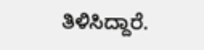ತಿಳಿಸಿದ್ದಾರೆ.